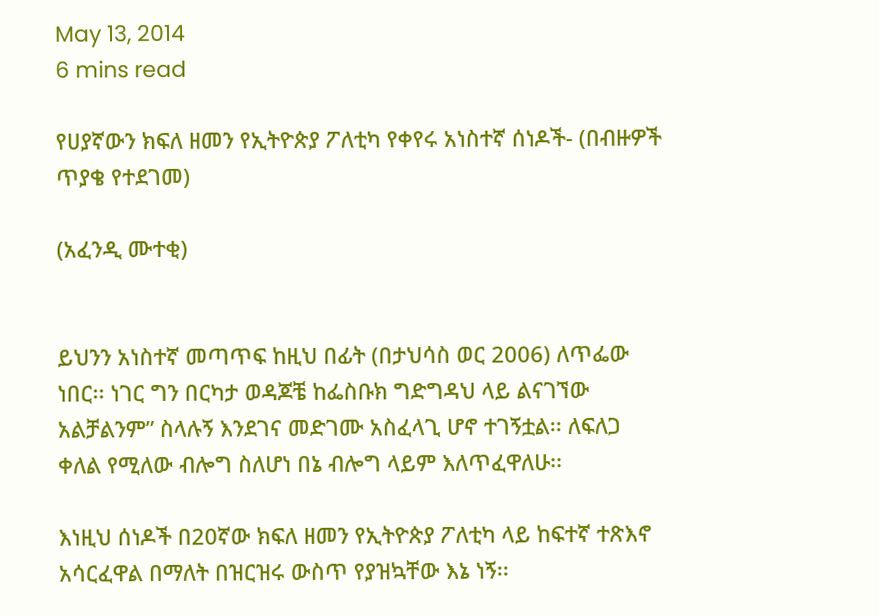May 13, 2014
6 mins read

የሀያኛውን ክፍለ ዘመን የኢትዮጵያ ፖለቲካ የቀየሩ አነስተኛ ሰነዶች- (በብዙዎች ጥያቄ የተደገመ)

(አፈንዲ ሙተቂ)


ይህንን አነስተኛ መጣጥፍ ከዚህ በፊት (በታህሳስ ወር 2006) ለጥፌው ነበር፡፡ ነገር ግን በርካታ ወዳጆቼ ከፌስቡክ ግድግዳህ ላይ ልናገኘው አልቻልንም” ስላሉኝ እንደገና መድገሙ አስፈላጊ ሆኖ ተገኝቷል፡፡ ለፍለጋ ቀለል የሚለው ብሎግ ስለሆነ በኔ ብሎግ ላይም እለጥፈዋለሁ፡፡

እነዚህ ሰነዶች በ20ኛው ክፍለ ዘመን የኢትዮጵያ ፖለቲካ ላይ ከፍተኛ ተጽእኖ አሳርፈዋል በማለት በዝርዝሩ ውስጥ የያዝኳቸው እኔ ነኝ፡፡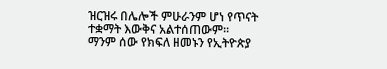ዝርዝሩ በሌሎች ምሁራንም ሆነ የጥናት ተቋማት እውቅና አልተሰጠውም፡፡ ማንም ሰው የክፍለ ዘመኑን የኢትዮጵያ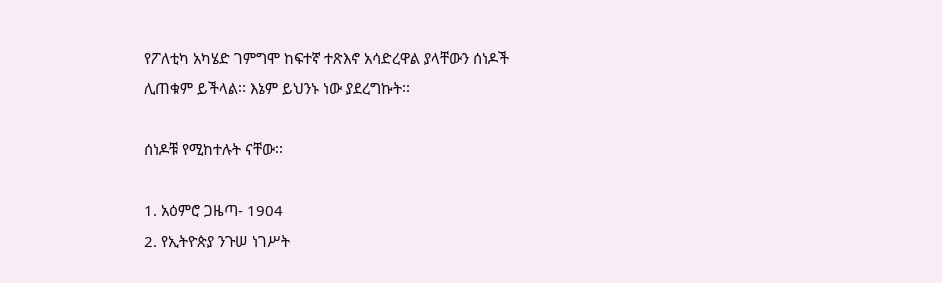የፖለቲካ አካሄድ ገምግሞ ከፍተኛ ተጽእኖ አሳድረዋል ያላቸውን ሰነዶች ሊጠቁም ይችላል፡፡ እኔም ይህንኑ ነው ያደረግኩት፡፡

ሰነዶቹ የሚከተሉት ናቸው፡፡

1. አዕምሮ ጋዜጣ- 1904
2. የኢትዮጵያ ንጉሠ ነገሥት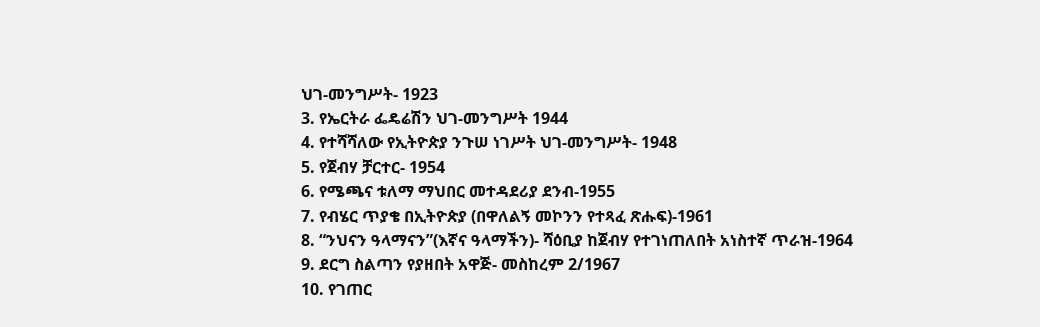ህገ-መንግሥት- 1923
3. የኤርትራ ፌዴሬሽን ህገ-መንግሥት 1944
4. የተሻሻለው የኢትዮጵያ ንጉሠ ነገሥት ህገ-መንግሥት- 1948
5. የጀብሃ ቻርተር- 1954
6. የሜጫና ቱለማ ማህበር መተዳደሪያ ደንብ-1955
7. የብሄር ጥያቄ በኢትዮጵያ (በዋለልኝ መኮንን የተጻፈ ጽሑፍ)-1961
8. “ንህናን ዓላማናን”(እኛና ዓላማችን)- ሻዕቢያ ከጀብሃ የተገነጠለበት አነስተኛ ጥራዝ-1964
9. ደርግ ስልጣን የያዘበት አዋጅ- መስከረም 2/1967
10. የገጠር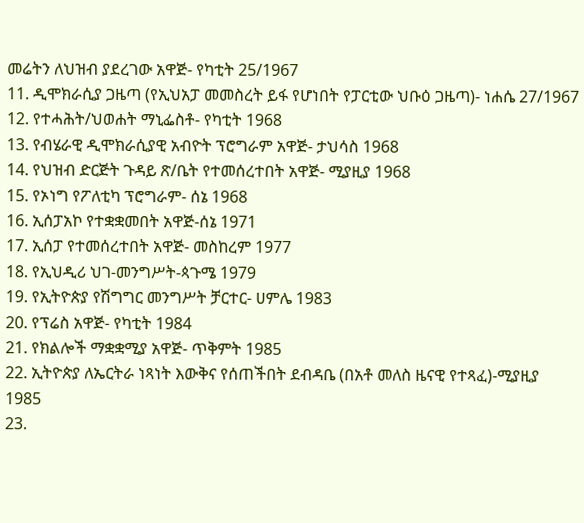መሬትን ለህዝብ ያደረገው አዋጅ- የካቲት 25/1967
11. ዲሞክራሲያ ጋዜጣ (የኢህአፓ መመስረት ይፋ የሆነበት የፓርቲው ህቡዕ ጋዜጣ)- ነሐሴ 27/1967
12. የተሓሕት/ህወሐት ማኒፌስቶ- የካቲት 1968
13. የብሄራዊ ዲሞክራሲያዊ አብዮት ፕሮግራም አዋጅ- ታህሳስ 1968
14. የህዝብ ድርጅት ጉዳይ ጽ/ቤት የተመሰረተበት አዋጅ- ሚያዚያ 1968
15. የኦነግ የፖለቲካ ፕሮግራም- ሰኔ 1968
16. ኢሰፓአኮ የተቋቋመበት አዋጅ-ሰኔ 1971
17. ኢሰፓ የተመሰረተበት አዋጅ- መስከረም 1977
18. የኢህዲሪ ህገ-መንግሥት-ጳጉሜ 1979
19. የኢትዮጵያ የሽግግር መንግሥት ቻርተር- ሀምሌ 1983
20. የፕሬስ አዋጅ- የካቲት 1984
21. የክልሎች ማቋቋሚያ አዋጅ- ጥቅምት 1985
22. ኢትዮጵያ ለኤርትራ ነጻነት እውቅና የሰጠችበት ደብዳቤ (በአቶ መለስ ዜናዊ የተጻፈ)-ሚያዚያ 1985
23.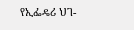የኢፌዴሪ ህገ-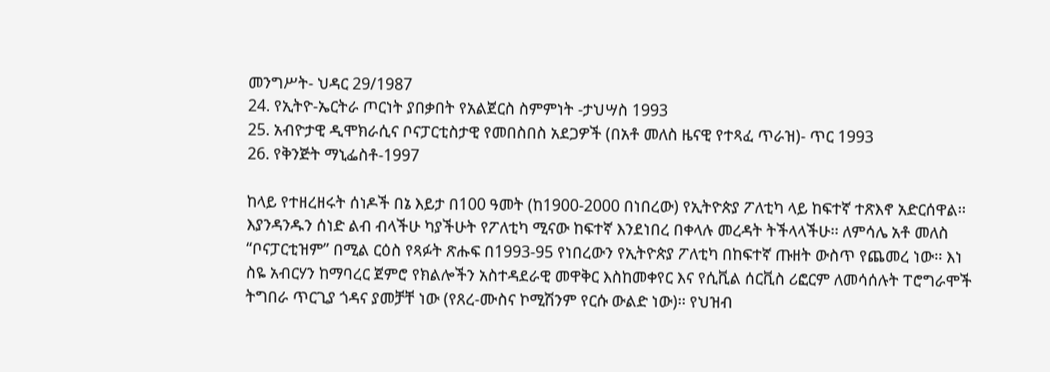መንግሥት- ህዳር 29/1987
24. የኢትዮ-ኤርትራ ጦርነት ያበቃበት የአልጀርስ ስምምነት -ታህሣስ 1993
25. አብዮታዊ ዲሞክራሲና ቦናፓርቲስታዊ የመበስበስ አደጋዎች (በአቶ መለስ ዜናዊ የተጻፈ ጥራዝ)- ጥር 1993
26. የቅንጅት ማኒፌስቶ-1997

ከላይ የተዘረዘሩት ሰነዶች በኔ እይታ በ100 ዓመት (ከ1900-2000 በነበረው) የኢትዮጵያ ፖለቲካ ላይ ከፍተኛ ተጽእኖ አድርሰዋል፡፡ እያንዳንዱን ሰነድ ልብ ብላችሁ ካያችሁት የፖለቲካ ሚናው ከፍተኛ እንደነበረ በቀላሉ መረዳት ትችላላችሁ፡፡ ለምሳሌ አቶ መለስ “ቦናፓርቲዝም” በሚል ርዕስ የጻፉት ጽሑፍ በ1993-95 የነበረውን የኢትዮጵያ ፖለቲካ በከፍተኛ ጡዘት ውስጥ የጨመረ ነው፡፡ እነ ስዬ አብርሃን ከማባረር ጀምሮ የክልሎችን አስተዳደራዊ መዋቅር እስከመቀየር እና የሲቪል ሰርቪስ ሪፎርም ለመሳሰሉት ፐሮግራሞች ትግበራ ጥርጊያ ጎዳና ያመቻቸ ነው (የጸረ-ሙስና ኮሚሽንም የርሱ ውልድ ነው)፡፡ የህዝብ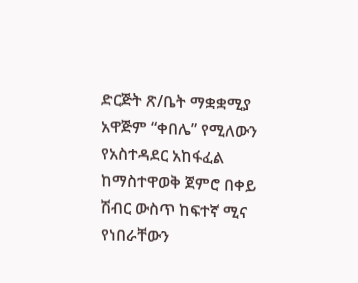ድርጅት ጽ/ቤት ማቋቋሚያ አዋጅም “ቀበሌ” የሚለውን የአስተዳደር አከፋፈል ከማስተዋወቅ ጀምሮ በቀይ ሽብር ውስጥ ከፍተኛ ሚና የነበራቸውን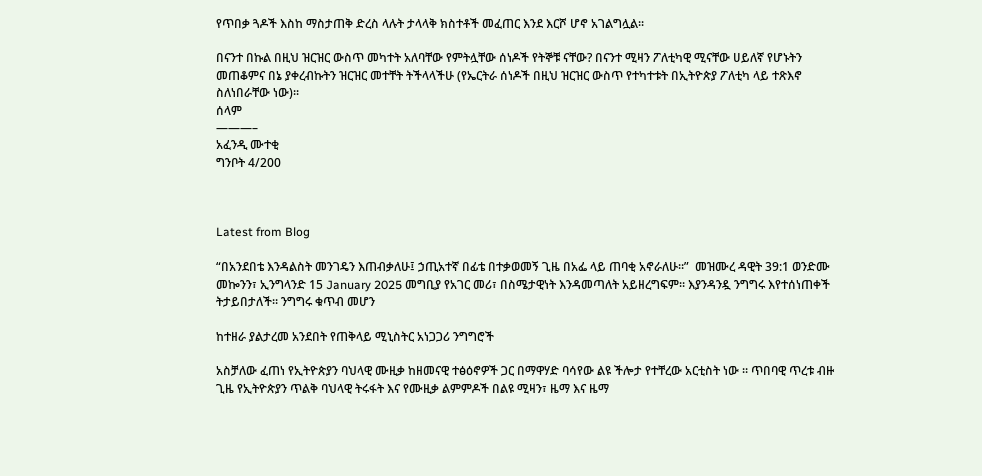የጥበቃ ጓዶች እስከ ማስታጠቅ ድረስ ላሉት ታላላቅ ክስተቶች መፈጠር እንደ እርሾ ሆኖ አገልግሏል፡፡

በናንተ በኩል በዚህ ዝርዝር ውስጥ መካተት አለባቸው የምትሏቸው ሰነዶች የትኞቹ ናቸው? በናንተ ሚዛን ፖለቲካዊ ሚናቸው ሀይለኛ የሆኑትን መጠቆምና በኔ ያቀረብኩትን ዝርዝር መተቸት ትችላላችሁ (የኤርትራ ሰነዶች በዚህ ዝርዝር ውስጥ የተካተቱት በኢትዮጵያ ፖለቲካ ላይ ተጽእኖ ስለነበራቸው ነው)፡፡
ሰላም
———–
አፈንዲ ሙተቂ
ግንቦት 4/200



Latest from Blog

“በአንደበቴ እንዳልስት መንገዴን እጠብቃለሁ፤ ኃጢአተኛ በፊቴ በተቃወመኝ ጊዜ በአፌ ላይ ጠባቂ አኖራለሁ።”  መዝሙረ ዳዊት 39:1 ወንድሙ መኰንን፣ ኢንግላንድ 15 January 2025 መግቢያ የአገር መሪ፣ በስሜታዊነት እንዳመጣለት አይዘረግፍም። እያንዳንዷ ንግግሩ እየተሰነጠቀች ትታይበታለች። ንግግሩ ቁጥብ መሆን

ከተዘራ ያልታረመ አንደበት የጠቅላይ ሚኒስትር አነጋጋሪ ንግግሮች

አስቻለው ፈጠነ የኢትዮጵያን ባህላዊ ሙዚቃ ከዘመናዊ ተፅዕኖዎች ጋር በማዋሃድ ባሳየው ልዩ ችሎታ የተቸረው አርቲስት ነው ። ጥበባዊ ጥረቱ ብዙ ጊዜ የኢትዮጵያን ጥልቅ ባህላዊ ትሩፋት እና የሙዚቃ ልምምዶች በልዩ ሚዛን፣ ዜማ እና ዜማ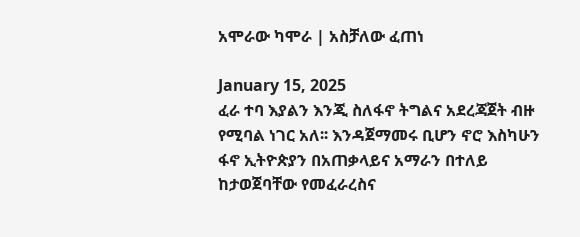አሞራው ካሞራ | አስቻለው ፈጠነ

January 15, 2025
ፈራ ተባ እያልን እንጂ ስለፋኖ ትግልና አደረጃጀት ብዙ የሚባል ነገር አለ፡፡ እንዳጀማመሩ ቢሆን ኖሮ እስካሁን ፋኖ ኢትዮጵያን በአጠቃላይና አማራን በተለይ ከታወጀባቸው የመፈራረስና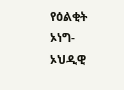የዕልቂት ኦነግ-ኦህዲዊ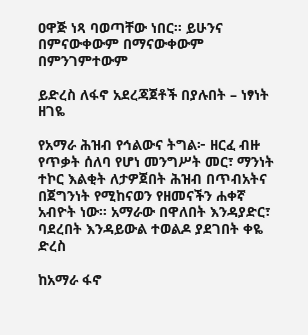ዐዋጅ ነጻ ባወጣቸው ነበር፡፡ ይሁንና በምናውቀውም በማናውቀውም በምንገምተውም

ይድረስ ለፋኖ አደረጃጀቶች በያሉበት – ነፃነት ዘገዬ

የአማራ ሕዝብ የኅልውና ትግል፦ ዘርፈ ብዙ የጥቃት ሰለባ የሆነ መንግሥት መር፣ ማንነት ተኮር እልቂት ለታዎጀበት ሕዝብ በጥብአትና በጀግንነት የሚከናወን የዘመናችን ሐቀኛ አብዮት ነው። አማራው በዋለበት እንዳያድር፣ ባደረበት እንዳይውል ተወልዶ ያደገበት ቀዬ ድረስ

ከአማራ ፋኖ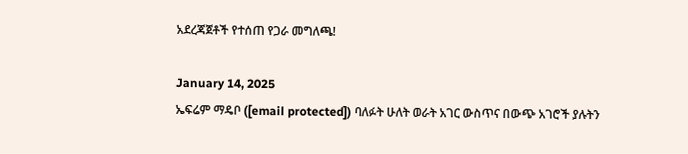አደረጃጀቶች የተሰጠ የጋራ መግለጫ!

January 14, 2025
ኤፍሬም ማዴቦ ([email protected]) ባለፉት ሁለት ወራት አገር ውስጥና በውጭ አገሮች ያሉትን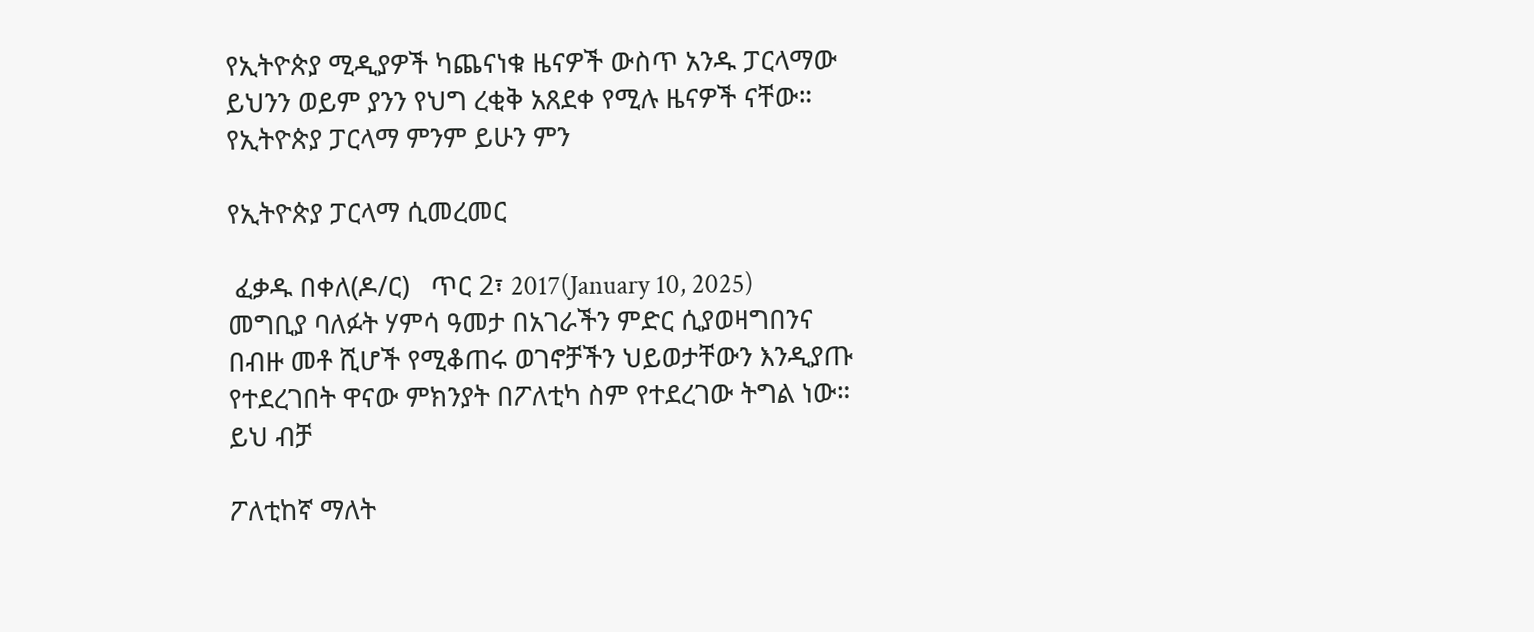የኢትዮጵያ ሚዲያዎች ካጨናነቁ ዜናዎች ውስጥ አንዱ ፓርላማው ይህንን ወይም ያንን የህግ ረቂቅ አጸደቀ የሚሉ ዜናዎች ናቸው። የኢትዮጵያ ፓርላማ ምንም ይሁን ምን

የኢትዮጵያ ፓርላማ ሲመረመር

 ፈቃዱ በቀለ(ዶ/ር)   ጥር 2፣ 2017(January 10, 2025) መግቢያ ባለፉት ሃምሳ ዓመታ በአገራችን ምድር ሲያወዛግበንና በብዙ መቶ ሺሆች የሚቆጠሩ ወገኖቻችን ህይወታቸውን እንዲያጡ የተደረገበት ዋናው ምክንያት በፖለቲካ ስም የተደረገው ትግል ነው። ይህ ብቻ

ፖለቲከኛ ማለት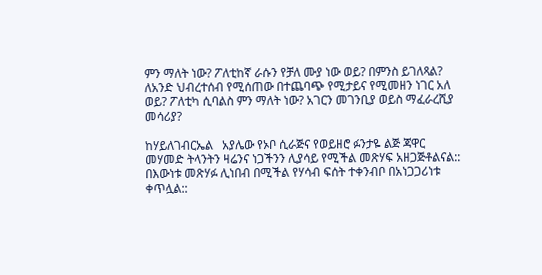ምን ማለት ነው? ፖለቲከኛ ራሱን የቻለ ሙያ ነው ወይ? በምንስ ይገለጻል? ለአንድ ህብረተሰብ የሚሰጠው በተጨባጭ የሚታይና የሚመዘን ነገር አለ ወይ? ፖለቲካ ሲባልስ ምን ማለት ነው? አገርን መገንቢያ ወይስ ማፈራረሺያ መሳሪያ?

ከሃይለገብርኤል   አያሌው የኦቦ ሲራጅና የወይዘሮ ፉንታዬ ልጅ ጃዋር መሃመድ ትላንትን ዛሬንና ነጋችንን ሊያሳይ የሚችል መጽሃፍ አዘጋጅቶልናል:: በእውነቱ መጽሃፉ ሊነበብ በሚችል የሃሳብ ፍሰት ተቀንብቦ በአነጋጋሪነቱ ቀጥሏል::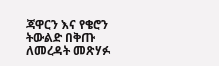ጃዋርን እና የቄሮን ትውልድ በቅጡ ለመረዳት መጽሃፉ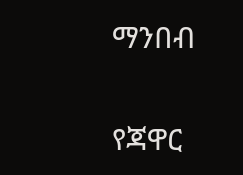ማንበብ

የጃዋር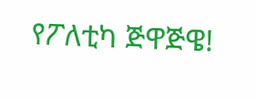የፖለቲካ ጅዋጅዌ!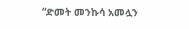“ድመት መንኩሳ አመሏን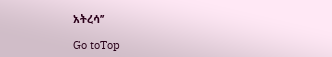አትረሳ’’

Go toTop